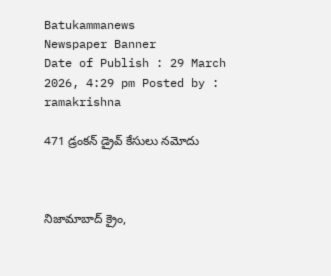Batukammanews
Newspaper Banner
Date of Publish : 29 March 2026, 4:29 pm Posted by : ramakrishna

471 డ్రంకన్ డ్రైవ్ కేసులు నమోదు



నిజామాబాద్ క్రైం,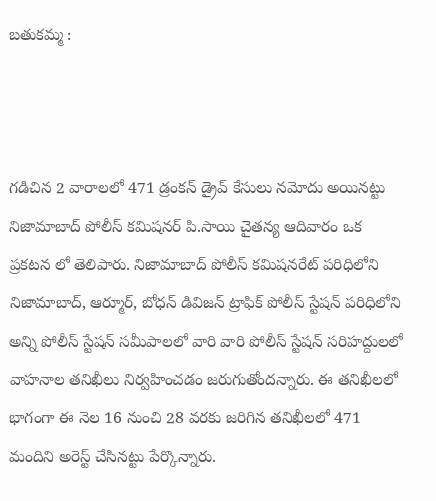బతుకమ్మ :



గడిచిన 2 వారాలలో 471 డ్రంకన్ డ్రైవ్ కేసులు నమోదు అయినట్టు నిజామాబాద్ పోలీస్ కమిషనర్ పి.సాయి చైతన్య ఆదివారం ఒక ప్రకటన లో తెలిపారు. నిజామాబాద్ పోలీస్ కమిషనరేట్ పరిధిలోని నిజామాబాద్, ఆర్మూర్, బోధన్ డివిజన్ ట్రాఫిక్ పోలీస్ స్టేషన్ పరిధిలోని అన్ని పోలీస్ స్టేషన్ సమీపాలలో వారి వారి పోలీస్ స్టేషన్ సరిహద్దులలో వాహనాల తనిఖీలు నిర్వహించడం జరుగుతోందన్నారు. ఈ తనిఖీలలో భాగంగా ఈ నెల 16 నుంచి 28 వరకు జరిగిన తనిఖీలలో 471 మందిని అరెస్ట్ చేసినట్టు పేర్కొన్నారు.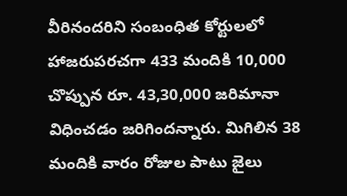వీరినందరిని సంబంధిత కోర్టులలో హాజరుపరచగా 433 మందికి 10,000 చొప్పున రూ. 43,30,000 జరిమానా విధించడం జరిగిందన్నారు. మిగిలిన 38 మందికి వారం రోజుల పాటు జైలు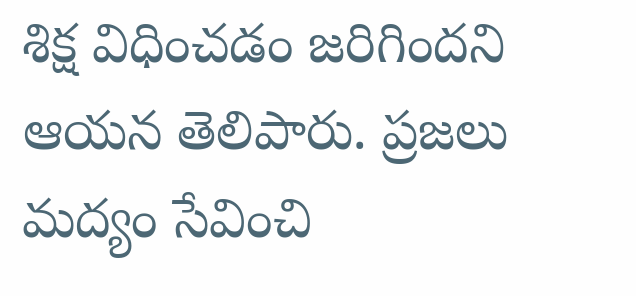శిక్ష విధించడం జరిగిందని ఆయన తెలిపారు. ప్రజలు మద్యం సేవించి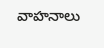వాహనాలు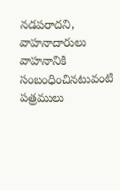నడపరాదని, వాహనాదారులు వాహనానికి సంబంధించినటువంటి పత్రములు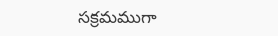సక్రమముగా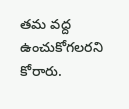తమ వద్ద ఉంచుకోగలరని కోరారు.